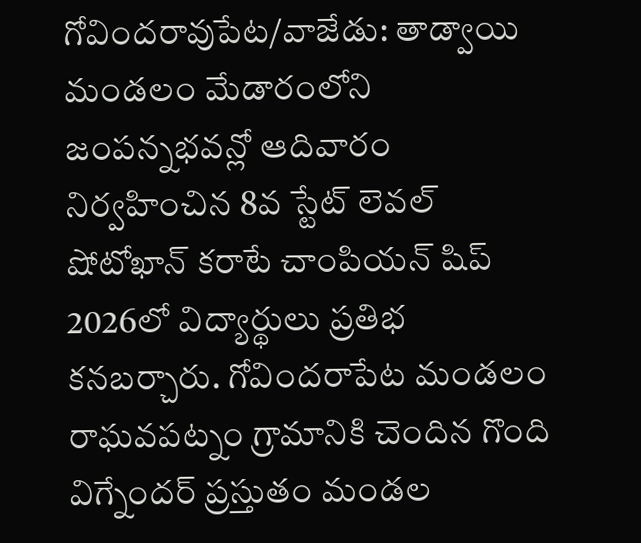గోవిందరావుపేట/వాజేడు: తాడ్వాయి మండలం మేడారంలోని జంపన్నభవన్లో ఆదివారం నిర్వహించిన 8వ స్టేట్ లెవల్ షోటోఖాన్ కరాటే చాంపియన్ షిప్ 2026లో విద్యార్థులు ప్రతిభ కనబర్చారు. గోవిందరాపేట మండలం రాఘవపట్నం గ్రామానికి చెందిన గొంది విగ్నేందర్ ప్రస్తుతం మండల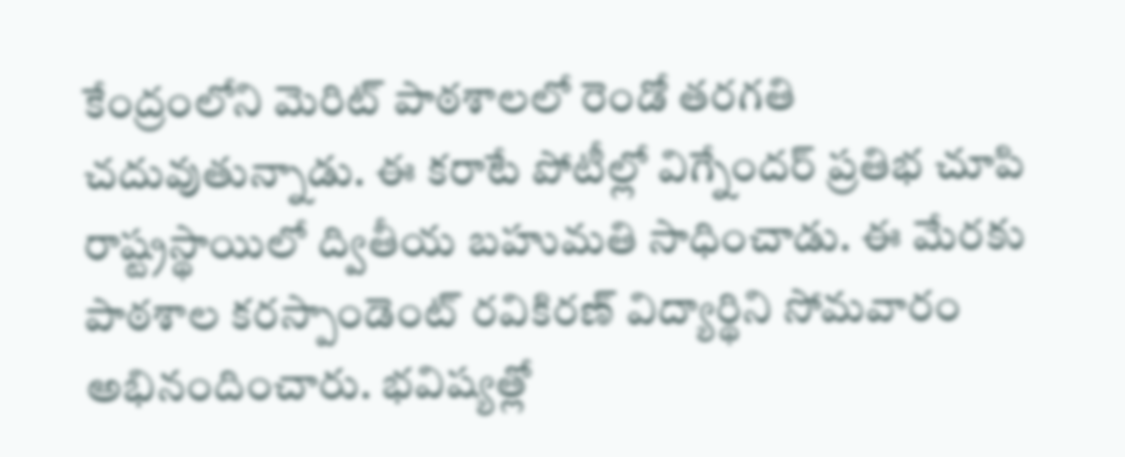కేంద్రంలోని మెరిట్ పాఠశాలలో రెండో తరగతి చదువుతున్నాడు. ఈ కరాటే పోటీల్లో విగ్నేందర్ ప్రతిభ చూపి రాష్ట్రస్థాయిలో ద్వితీయ బహుమతి సాధించాడు. ఈ మేరకు పాఠశాల కరస్పాండెంట్ రవికిరణ్ విద్యార్థిని సోమవారం అభినందించారు. భవిష్యత్లో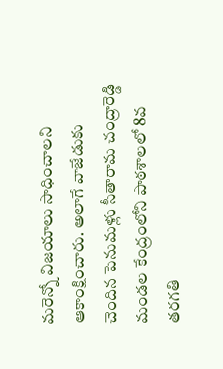మరెన్నో విజయాలు సాధించాలని ఆకాంక్షించారు. అలాగే వాజేడుకు చెందిన పెనుమళ్లు సీతారామ చంద్రారెడ్డి మండల కేంద్రంలోని పాఠశాలలో 8వ తరగతి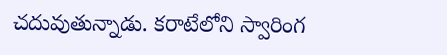చదువుతున్నాడు. కరాటేలోని స్వారింగ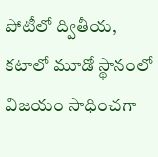పోటీలో ద్వితీయ, కటాలో మూడో స్థానంలో విజయం సాధించగా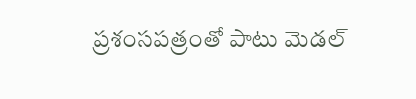ప్రశంసపత్రంతో పాటు మెడల్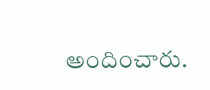అందించారు.